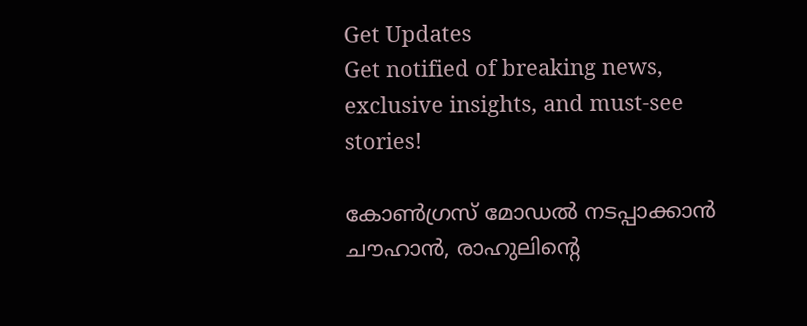Get Updates
Get notified of breaking news, exclusive insights, and must-see stories!

കോണ്‍ഗ്രസ് മോഡല്‍ നടപ്പാക്കാന്‍ ചൗഹാന്‍, രാഹുലിന്റെ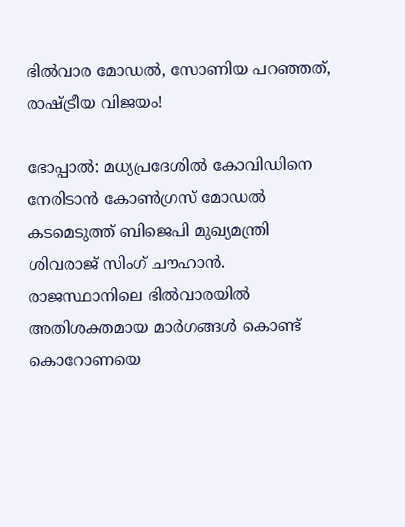ഭില്‍വാര മോഡല്‍, സോണിയ പറഞ്ഞത്, രാഷ്ട്രീയ വിജയം!

ഭോപ്പാല്‍: മധ്യപ്രദേശില്‍ കോവിഡിനെ നേരിടാന്‍ കോണ്‍ഗ്രസ് മോഡല്‍ കടമെടുത്ത് ബിജെപി മുഖ്യമന്ത്രി ശിവരാജ് സിംഗ് ചൗഹാന്‍. രാജസ്ഥാനിലെ ഭില്‍വാരയില്‍ അതിശക്തമായ മാര്‍ഗങ്ങള്‍ കൊണ്ട് കൊറോണയെ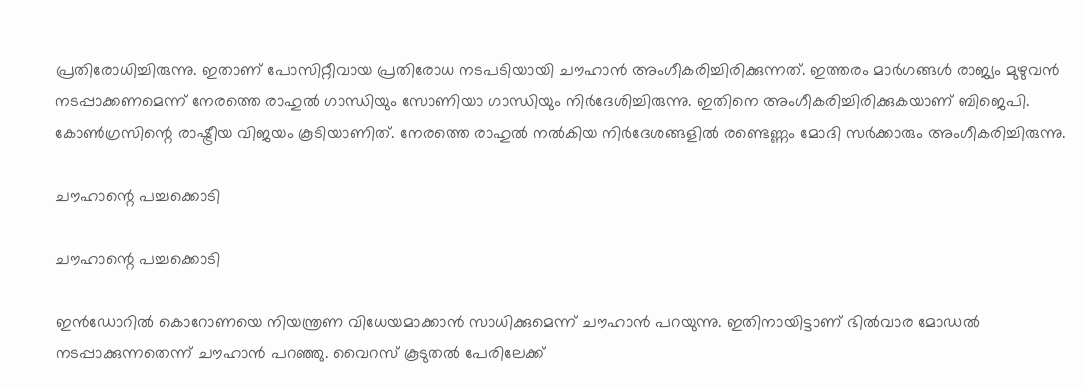പ്രതിരോധിച്ചിരുന്നു. ഇതാണ് പോസിറ്റീവായ പ്രതിരോധ നടപടിയായി ചൗഹാന്‍ അംഗീകരിച്ചിരിക്കുന്നത്. ഇത്തരം മാര്‍ഗങ്ങള്‍ രാജ്യം മുഴുവന്‍ നടപ്പാക്കണമെന്ന് നേരത്തെ രാഹുല്‍ ഗാന്ധിയും സോണിയാ ഗാന്ധിയും നിര്‍ദേശിച്ചിരുന്നു. ഇതിനെ അംഗീകരിച്ചിരിക്കുകയാണ് ബിജെപി. കോണ്‍ഗ്രസിന്റെ രാഷ്ട്രീയ വിജയം കൂടിയാണിത്. നേരത്തെ രാഹുല്‍ നല്‍കിയ നിര്‍ദേശങ്ങളില്‍ രണ്ടെണ്ണം മോദി സര്‍ക്കാരും അംഗീകരിച്ചിരുന്നു.

ചൗഹാന്റെ പച്ചക്കൊടി

ചൗഹാന്റെ പച്ചക്കൊടി

ഇന്‍ഡോറില്‍ കൊറോണയെ നിയന്ത്രണ വിധേയമാക്കാന്‍ സാധിക്കുമെന്ന് ചൗഹാന്‍ പറയുന്നു. ഇതിനായിട്ടാണ് ഭില്‍വാര മോഡല്‍ നടപ്പാക്കുന്നതെന്ന് ചൗഹാന്‍ പറഞ്ഞു. വൈറസ് കൂടുതല്‍ പേരിലേക്ക്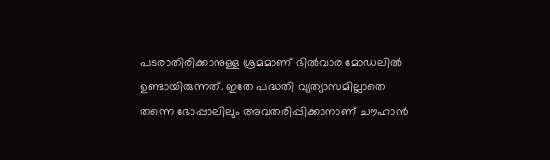പടരാതിരിക്കാനുള്ള ശ്രമമാണ് ഭില്‍വാര മോഡലില്‍ ഉണ്ടായിരുന്നത്. ഇതേ പദ്ധതി വ്യത്യാസമില്ലാതെ തന്നെ ഭോപ്പാലിലും അവതരിപ്പിക്കാനാണ് ചൗഹാന്‍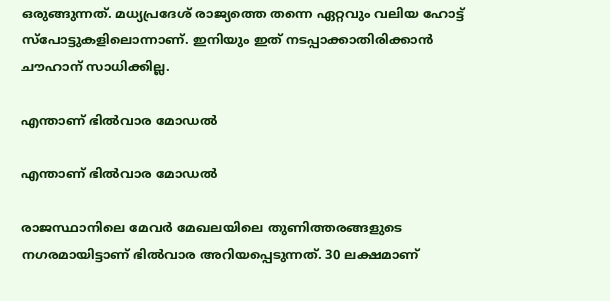ഒരുങ്ങുന്നത്. മധ്യപ്രദേശ് രാജ്യത്തെ തന്നെ ഏറ്റവും വലിയ ഹോട്ട് സ്‌പോട്ടുകളിലൊന്നാണ്. ഇനിയും ഇത് നടപ്പാക്കാതിരിക്കാന്‍ ചൗഹാന് സാധിക്കില്ല.

എന്താണ് ഭില്‍വാര മോഡല്‍

എന്താണ് ഭില്‍വാര മോഡല്‍

രാജസ്ഥാനിലെ മേവര്‍ മേഖലയിലെ തുണിത്തരങ്ങളുടെ നഗരമായിട്ടാണ് ഭില്‍വാര അറിയപ്പെടുന്നത്. 30 ലക്ഷമാണ്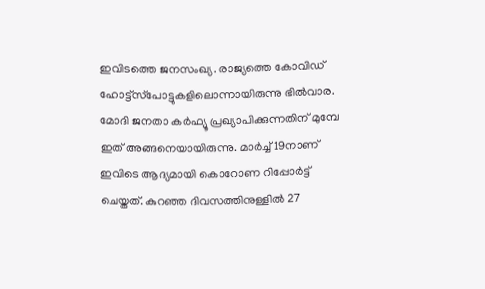ഇവിടത്തെ ജനസംഖ്യ. രാജ്യത്തെ കോവിഡ് ഹോട്ട്‌സ്‌പോട്ടുകളിലൊന്നായിരുന്നു ഭില്‍വാര. മോദി ജനതാ കര്‍ഫ്യൂ പ്രഖ്യാപിക്കുന്നതിന് മുമ്പേ ഇത് അങ്ങനെയായിരുന്നു. മാര്‍ച്ച് 19നാണ് ഇവിടെ ആദ്യമായി കൊറോണ റിപ്പോര്‍ട്ട് ചെയ്തത്. കുറഞ്ഞ ദിവസത്തിനുള്ളില്‍ 27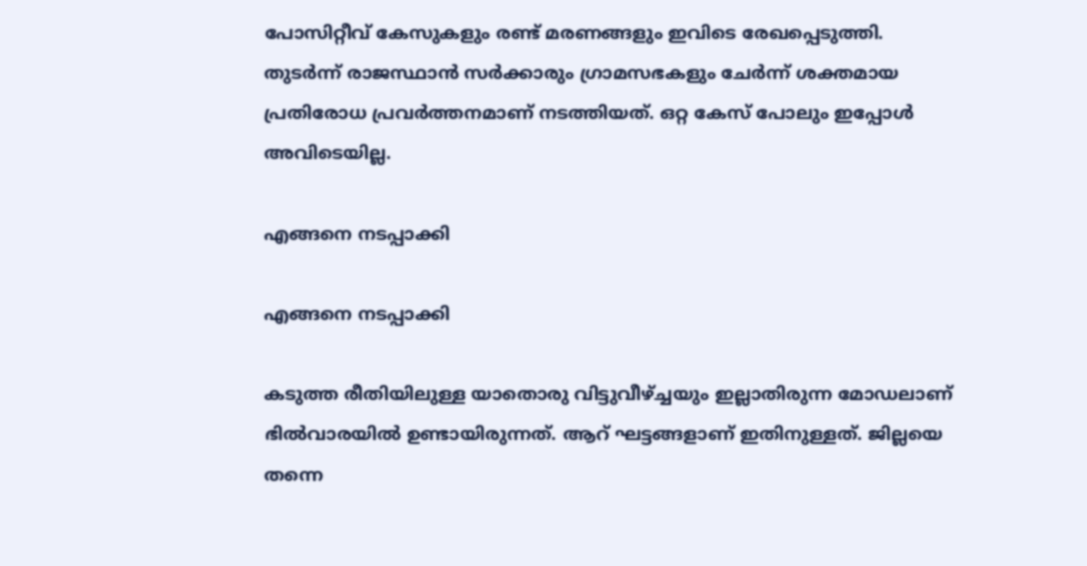പോസിറ്റീവ് കേസുകളും രണ്ട് മരണങ്ങളും ഇവിടെ രേഖപ്പെടുത്തി. തുടര്‍ന്ന് രാജസ്ഥാന്‍ സര്‍ക്കാരും ഗ്രാമസഭകളും ചേര്‍ന്ന് ശക്തമായ പ്രതിരോധ പ്രവര്‍ത്തനമാണ് നടത്തിയത്. ഒറ്റ കേസ് പോലും ഇപ്പോള്‍ അവിടെയില്ല.

എങ്ങനെ നടപ്പാക്കി

എങ്ങനെ നടപ്പാക്കി

കടുത്ത രീതിയിലുള്ള യാതൊരു വിട്ടുവീഴ്ച്ചയും ഇല്ലാതിരുന്ന മോഡലാണ് ഭില്‍വാരയില്‍ ഉണ്ടായിരുന്നത്. ആറ് ഘട്ടങ്ങളാണ് ഇതിനുള്ളത്. ജില്ലയെ തന്നെ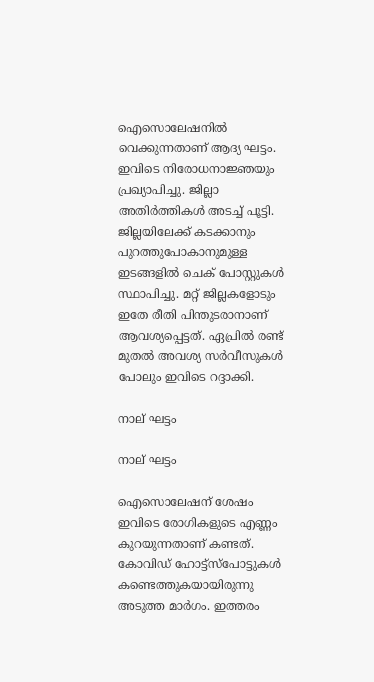ഐസൊലേഷനില്‍ വെക്കുന്നതാണ് ആദ്യ ഘട്ടം. ഇവിടെ നിരോധനാജ്ഞയും പ്രഖ്യാപിച്ചു. ജില്ലാ അതിര്‍ത്തികള്‍ അടച്ച് പൂട്ടി. ജില്ലയിലേക്ക് കടക്കാനും പുറത്തുപോകാനുമുള്ള ഇടങ്ങളില്‍ ചെക് പോസ്റ്റുകള്‍ സ്ഥാപിച്ചു. മറ്റ് ജില്ലകളോടും ഇതേ രീതി പിന്തുടരാനാണ് ആവശ്യപ്പെട്ടത്. ഏപ്രില്‍ രണ്ട് മുതല്‍ അവശ്യ സര്‍വീസുകള്‍ പോലും ഇവിടെ റദ്ദാക്കി.

നാല് ഘട്ടം

നാല് ഘട്ടം

ഐസൊലേഷന് ശേഷം ഇവിടെ രോഗികളുടെ എണ്ണം കുറയുന്നതാണ് കണ്ടത്. കോവിഡ് ഹോട്ട്‌സ്‌പോട്ടുകള്‍ കണ്ടെത്തുകയായിരുന്നു അടുത്ത മാര്‍ഗം. ഇത്തരം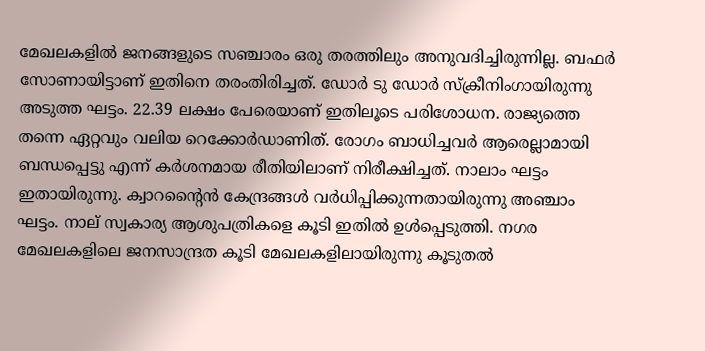മേഖലകളില്‍ ജനങ്ങളുടെ സഞ്ചാരം ഒരു തരത്തിലും അനുവദിച്ചിരുന്നില്ല. ബഫര്‍ സോണായിട്ടാണ് ഇതിനെ തരംതിരിച്ചത്. ഡോര്‍ ടു ഡോര്‍ സ്‌ക്രീനിംഗായിരുന്നു അടുത്ത ഘട്ടം. 22.39 ലക്ഷം പേരെയാണ് ഇതിലൂടെ പരിശോധന. രാജ്യത്തെ തന്നെ ഏറ്റവും വലിയ റെക്കോര്‍ഡാണിത്. രോഗം ബാധിച്ചവര്‍ ആരെല്ലാമായി ബന്ധപ്പെട്ടു എന്ന് കര്‍ശനമായ രീതിയിലാണ് നിരീക്ഷിച്ചത്. നാലാം ഘട്ടം ഇതായിരുന്നു. ക്വാറന്റൈന്‍ കേന്ദ്രങ്ങള്‍ വര്‍ധിപ്പിക്കുന്നതായിരുന്നു അഞ്ചാം ഘട്ടം. നാല് സ്വകാര്യ ആശുപത്രികളെ കൂടി ഇതില്‍ ഉള്‍പ്പെടുത്തി. നഗര മേഖലകളിലെ ജനസാന്ദ്രത കൂടി മേഖലകളിലായിരുന്നു കൂടുതല്‍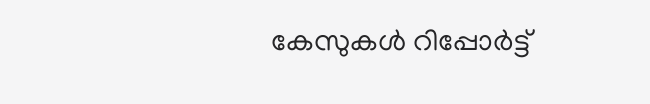കേസുകള്‍ റിപ്പോര്‍ട്ട്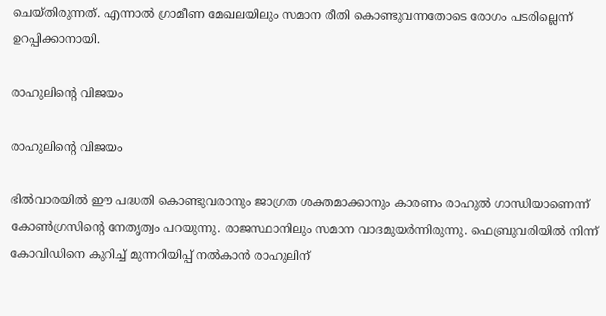ചെയ്തിരുന്നത്. എന്നാല്‍ ഗ്രാമീണ മേഖലയിലും സമാന രീതി കൊണ്ടുവന്നതോടെ രോഗം പടരില്ലെന്ന് ഉറപ്പിക്കാനായി.

രാഹുലിന്റെ വിജയം

രാഹുലിന്റെ വിജയം

ഭില്‍വാരയില്‍ ഈ പദ്ധതി കൊണ്ടുവരാനും ജാഗ്രത ശക്തമാക്കാനും കാരണം രാഹുല്‍ ഗാന്ധിയാണെന്ന് കോണ്‍ഗ്രസിന്റെ നേതൃത്വം പറയുന്നു. രാജസ്ഥാനിലും സമാന വാദമുയര്‍ന്നിരുന്നു. ഫെബ്രുവരിയില്‍ നിന്ന് കോവിഡിനെ കുറിച്ച് മുന്നറിയിപ്പ് നല്‍കാന്‍ രാഹുലിന്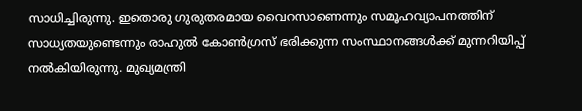സാധിച്ചിരുന്നു. ഇതൊരു ഗുരുതരമായ വൈറസാണെന്നും സമൂഹവ്യാപനത്തിന് സാധ്യതയുണ്ടെന്നും രാഹുല്‍ കോണ്‍ഗ്രസ് ഭരിക്കുന്ന സംസ്ഥാനങ്ങള്‍ക്ക് മുന്നറിയിപ്പ് നല്‍കിയിരുന്നു. മുഖ്യമന്ത്രി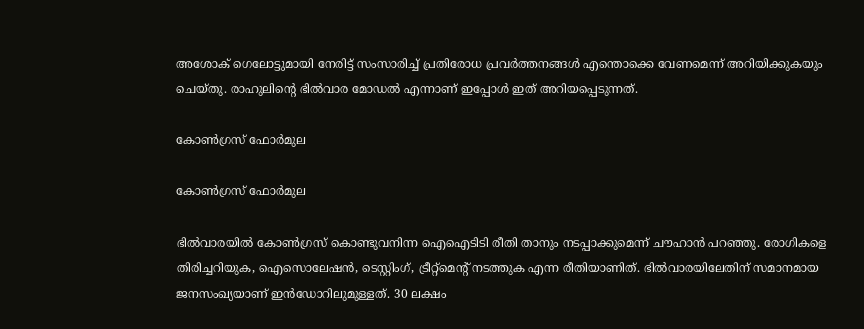അശോക് ഗെലോട്ടുമായി നേരിട്ട് സംസാരിച്ച് പ്രതിരോധ പ്രവര്‍ത്തനങ്ങള്‍ എന്തൊക്കെ വേണമെന്ന് അറിയിക്കുകയും ചെയ്തു. രാഹുലിന്റെ ഭില്‍വാര മോഡല്‍ എന്നാണ് ഇപ്പോള്‍ ഇത് അറിയപ്പെടുന്നത്.

കോണ്‍ഗ്രസ് ഫോര്‍മുല

കോണ്‍ഗ്രസ് ഫോര്‍മുല

ഭില്‍വാരയില്‍ കോണ്‍ഗ്രസ് കൊണ്ടുവനിന്ന ഐഐടിടി രീതി താനും നടപ്പാക്കുമെന്ന് ചൗഹാന്‍ പറഞ്ഞു. രോഗികളെ തിരിച്ചറിയുക, ഐസൊലേഷന്‍, ടെസ്റ്റിംഗ്, ട്രീറ്റ്‌മെന്റ് നടത്തുക എന്ന രീതിയാണിത്. ഭില്‍വാരയിലേതിന് സമാനമായ ജനസംഖ്യയാണ് ഇന്‍ഡോറിലുമുള്ളത്. 30 ലക്ഷം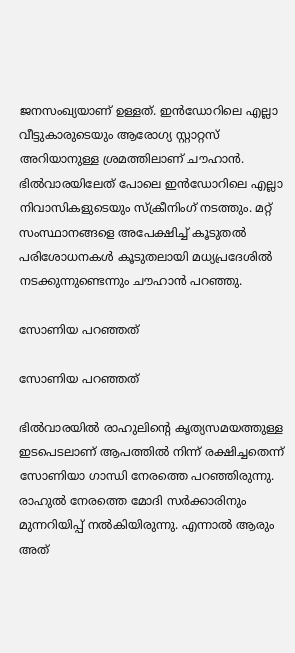ജനസംഖ്യയാണ് ഉള്ളത്. ഇന്‍ഡോറിലെ എല്ലാ വീട്ടുകാരുടെയും ആരോഗ്യ സ്റ്റാറ്റസ് അറിയാനുള്ള ശ്രമത്തിലാണ് ചൗഹാന്‍. ഭില്‍വാരയിലേത് പോലെ ഇന്‍ഡോറിലെ എല്ലാ നിവാസികളുടെയും സ്‌ക്രീനിംഗ് നടത്തും. മറ്റ് സംസ്ഥാനങ്ങളെ അപേക്ഷിച്ച് കൂടുതല്‍ പരിശോധനകള്‍ കൂടുതലായി മധ്യപ്രദേശില്‍ നടക്കുന്നുണ്ടെന്നും ചൗഹാന്‍ പറഞ്ഞു.

സോണിയ പറഞ്ഞത്

സോണിയ പറഞ്ഞത്

ഭില്‍വാരയില്‍ രാഹുലിന്റെ കൃത്യസമയത്തുള്ള ഇടപെടലാണ് ആപത്തില്‍ നിന്ന് രക്ഷിച്ചതെന്ന് സോണിയാ ഗാന്ധി നേരത്തെ പറഞ്ഞിരുന്നു. രാഹുല്‍ നേരത്തെ മോദി സര്‍ക്കാരിനും മുന്നറിയിപ്പ് നല്‍കിയിരുന്നു. എന്നാല്‍ ആരും അത്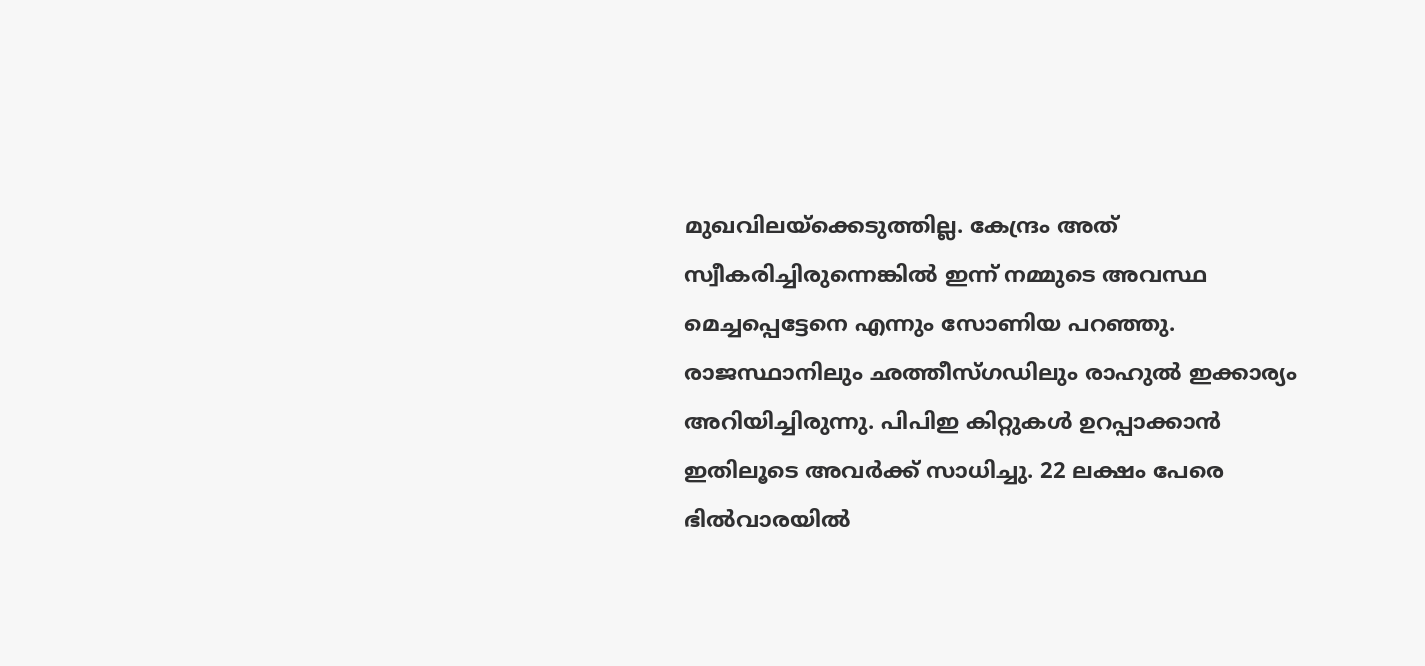മുഖവിലയ്‌ക്കെടുത്തില്ല. കേന്ദ്രം അത് സ്വീകരിച്ചിരുന്നെങ്കില്‍ ഇന്ന് നമ്മുടെ അവസ്ഥ മെച്ചപ്പെട്ടേനെ എന്നും സോണിയ പറഞ്ഞു. രാജസ്ഥാനിലും ഛത്തീസ്ഗഡിലും രാഹുല്‍ ഇക്കാര്യം അറിയിച്ചിരുന്നു. പിപിഇ കിറ്റുകള്‍ ഉറപ്പാക്കാന്‍ ഇതിലൂടെ അവര്‍ക്ക് സാധിച്ചു. 22 ലക്ഷം പേരെ ഭില്‍വാരയില്‍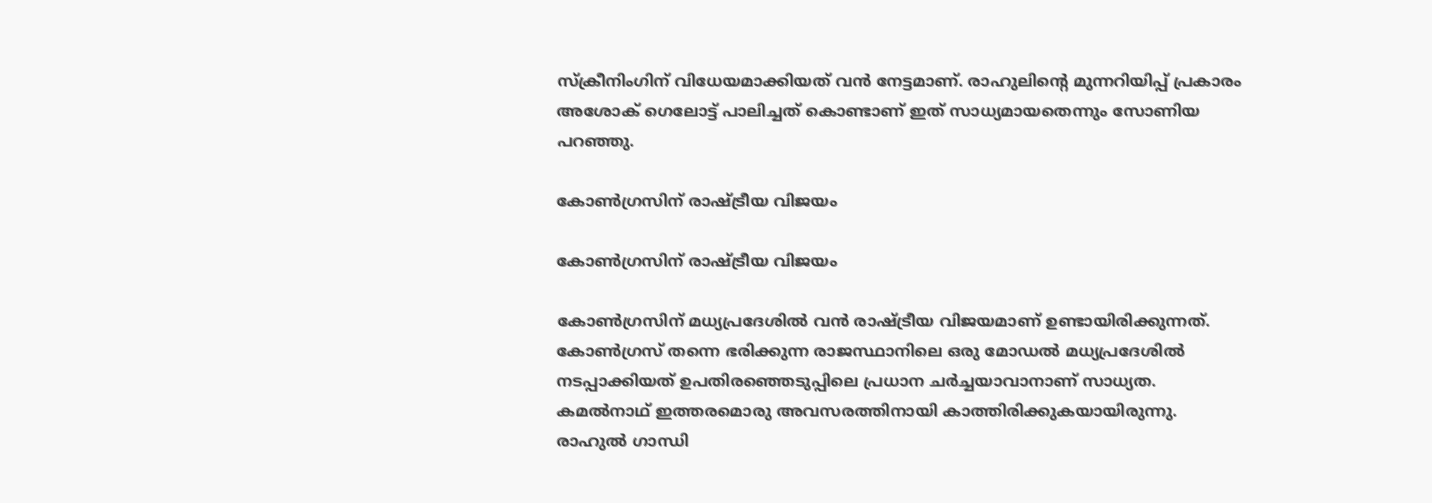സ്‌ക്രീനിംഗിന് വിധേയമാക്കിയത് വന്‍ നേട്ടമാണ്. രാഹുലിന്റെ മുന്നറിയിപ്പ് പ്രകാരം അശോക് ഗെലോട്ട് പാലിച്ചത് കൊണ്ടാണ് ഇത് സാധ്യമായതെന്നും സോണിയ പറഞ്ഞു.

കോണ്‍ഗ്രസിന് രാഷ്ട്രീയ വിജയം

കോണ്‍ഗ്രസിന് രാഷ്ട്രീയ വിജയം

കോണ്‍ഗ്രസിന് മധ്യപ്രദേശില്‍ വന്‍ രാഷ്ട്രീയ വിജയമാണ് ഉണ്ടായിരിക്കുന്നത്. കോണ്‍ഗ്രസ് തന്നെ ഭരിക്കുന്ന രാജസ്ഥാനിലെ ഒരു മോഡല്‍ മധ്യപ്രദേശില്‍ നടപ്പാക്കിയത് ഉപതിരഞ്ഞെടുപ്പിലെ പ്രധാന ചര്‍ച്ചയാവാനാണ് സാധ്യത. കമല്‍നാഥ് ഇത്തരമൊരു അവസരത്തിനായി കാത്തിരിക്കുകയായിരുന്നു. രാഹുല്‍ ഗാന്ധി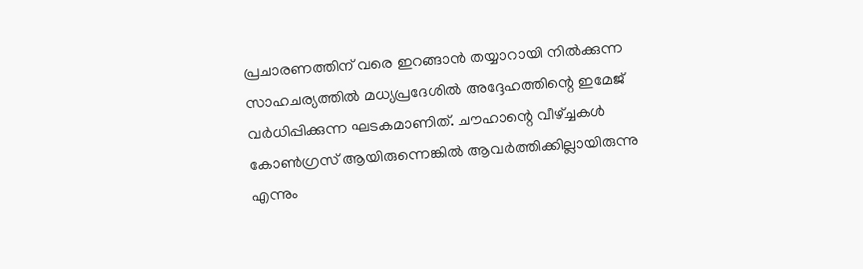പ്രചാരണത്തിന് വരെ ഇറങ്ങാന്‍ തയ്യാറായി നില്‍ക്കുന്ന സാഹചര്യത്തില്‍ മധ്യപ്രദേശില്‍ അദ്ദേഹത്തിന്റെ ഇമേജ് വര്‍ധിപ്പിക്കുന്ന ഘടകമാണിത്. ചൗഹാന്റെ വീഴ്ച്ചകള്‍ കോണ്‍ഗ്രസ് ആയിരുന്നെങ്കില്‍ ആവര്‍ത്തിക്കില്ലായിരുന്നു എന്നും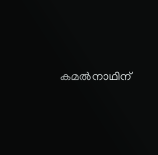കമല്‍നാഥിന്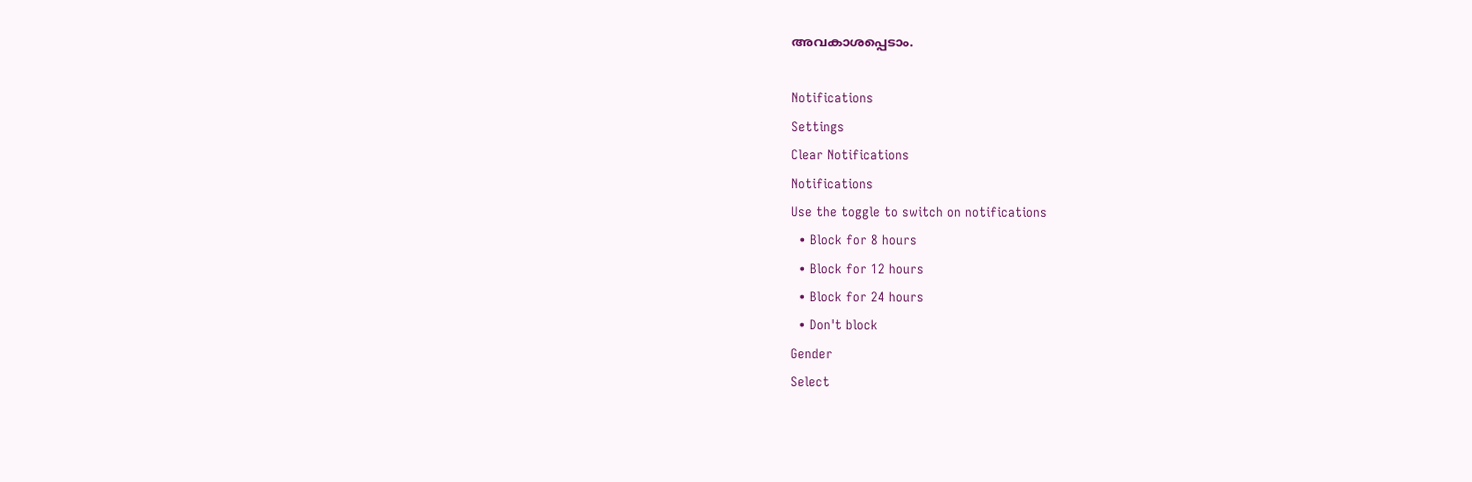അവകാശപ്പെടാം.

Notifications
Settings
Clear Notifications
Notifications
Use the toggle to switch on notifications
  • Block for 8 hours
  • Block for 12 hours
  • Block for 24 hours
  • Don't block
Gender
Select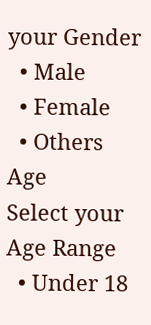your Gender
  • Male
  • Female
  • Others
Age
Select your Age Range
  • Under 18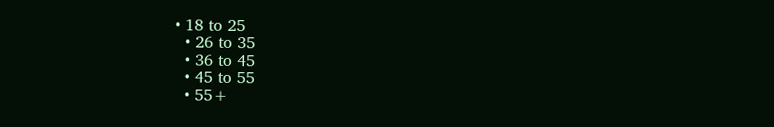• 18 to 25
  • 26 to 35
  • 36 to 45
  • 45 to 55
  • 55+